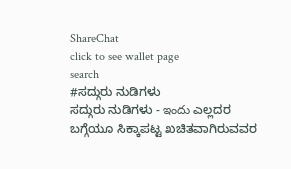ShareChat
click to see wallet page
search
#ಸದ್ಗುರು ನುಡಿಗಳು
ಸದ್ಗುರು ನುಡಿಗಳು - ఇందు ಎಲ್ಲದರ ಬಗ್ಗೆಯೂ ಸಿಕ್ಕಾಪಟ್ಟ ಖಚಿತವಾಗಿರುವವರ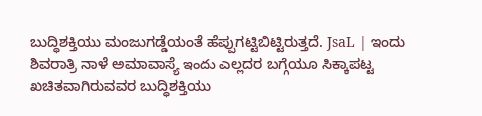ಬುದ್ಧಿಶಕ್ತಿಯು ಮಂಜುಗಡ್ಡೆಯಂತೆ ಹೆಪ್ಪುಗಟ್ಟಿಬಿಟ್ಟಿರುತ್ತದೆ. JsaL | ಇಂದು ಶಿವರಾತ್ರಿ ನಾಳೆ ಅಮಾವಾಸ್ಯೆ ఇందు ಎಲ್ಲದರ ಬಗ್ಗೆಯೂ ಸಿಕ್ಕಾಪಟ್ಟ ಖಚಿತವಾಗಿರುವವರ ಬುದ್ಧಿಶಕ್ತಿಯು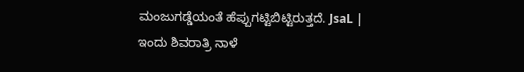ಮಂಜುಗಡ್ಡೆಯಂತೆ ಹೆಪ್ಪುಗಟ್ಟಿಬಿಟ್ಟಿರುತ್ತದೆ. JsaL | ಇಂದು ಶಿವರಾತ್ರಿ ನಾಳೆ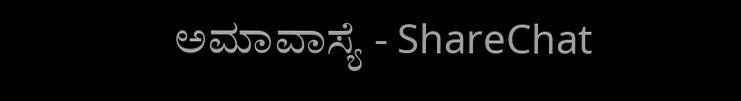ಅಮಾವಾಸ್ಯೆ - ShareChat